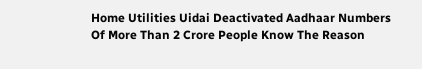Home Utilities Uidai Deactivated Aadhaar Numbers Of More Than 2 Crore People Know The Reason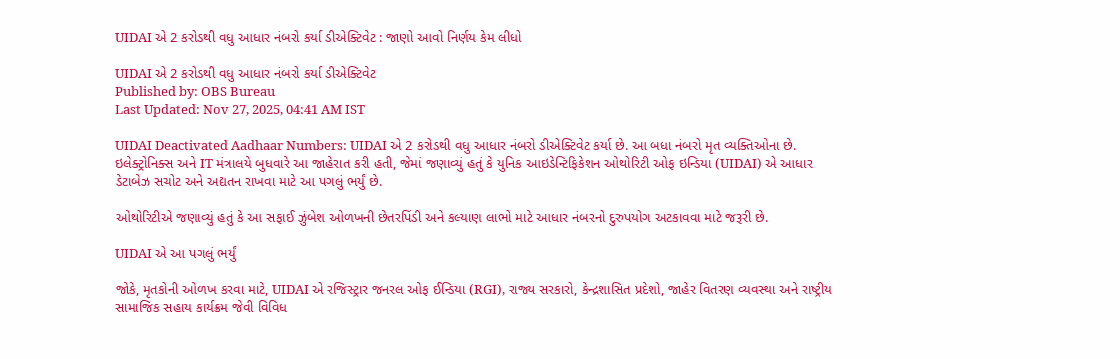UIDAI એ 2 કરોડથી વધુ આધાર નંબરો કર્યા ડીએક્ટિવેટ : જાણો આવો નિર્ણય કેમ લીધો

UIDAI એ 2 કરોડથી વધુ આધાર નંબરો કર્યા ડીએક્ટિવેટ
Published by: OBS Bureau
Last Updated: Nov 27, 2025, 04:41 AM IST

UIDAI Deactivated Aadhaar Numbers: UIDAI એ 2 કરોડથી વધુ આધાર નંબરો ડીએક્ટિવેટ કર્યા છે. આ બધા નંબરો મૃત વ્યક્તિઓના છે. ઇલેક્ટ્રોનિક્સ અને IT મંત્રાલયે બુધવારે આ જાહેરાત કરી હતી, જેમાં જણાવ્યું હતું કે યુનિક આઇડેન્ટિફિકેશન ઓથોરિટી ઓફ ઇન્ડિયા (UIDAI) એ આધાર ડેટાબેઝ સચોટ અને અદ્યતન રાખવા માટે આ પગલું ભર્યું છે.

ઓથોરિટીએ જણાવ્યું હતું કે આ સફાઈ ઝુંબેશ ઓળખની છેતરપિંડી અને કલ્યાણ લાભો માટે આધાર નંબરનો દુરુપયોગ અટકાવવા માટે જરૂરી છે.

UIDAI એ આ પગલું ભર્યું

જોકે, મૃતકોની ઓળખ કરવા માટે, UIDAI એ રજિસ્ટ્રાર જનરલ ઓફ ઈન્ડિયા (RGI), રાજ્ય સરકારો, કેન્દ્રશાસિત પ્રદેશો, જાહેર વિતરણ વ્યવસ્થા અને રાષ્ટ્રીય સામાજિક સહાય કાર્યક્રમ જેવી વિવિધ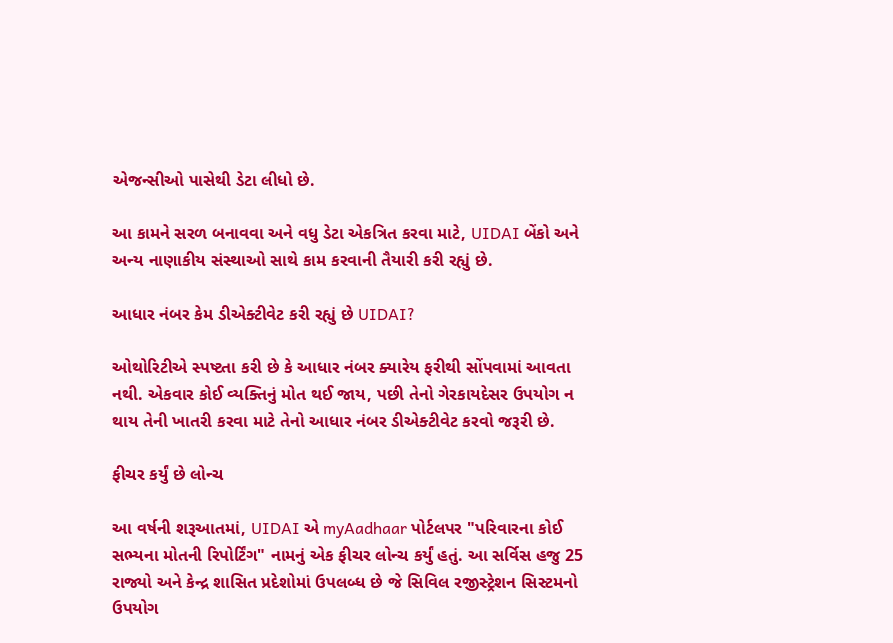એજન્સીઓ પાસેથી ડેટા લીધો છે.

આ કામને સરળ બનાવવા અને વધુ ડેટા એકત્રિત કરવા માટે, UIDAI બેંકો અને અન્ય નાણાકીય સંસ્થાઓ સાથે કામ કરવાની તૈયારી કરી રહ્યું છે.

આધાર નંબર કેમ ડીએક્ટીવેટ કરી રહ્યું છે UIDAI?

ઓથોરિટીએ સ્પષ્ટતા કરી છે કે આધાર નંબર ક્યારેય ફરીથી સોંપવામાં આવતા નથી. એકવાર કોઈ વ્યક્તિનું મોત થઈ જાય, પછી તેનો ગેરકાયદેસર ઉપયોગ ન થાય તેની ખાતરી કરવા માટે તેનો આધાર નંબર ડીએક્ટીવેટ કરવો જરૂરી છે.

ફીચર કર્યું છે લોન્ચ

આ વર્ષની શરૂઆતમાં, UIDAI એ myAadhaar પોર્ટલપર "પરિવારના કોઈ સભ્યના મોતની રિપોર્ટિંગ" નામનું એક ફીચર લોન્ચ કર્યું હતું. આ સર્વિસ હજુ 25 રાજ્યો અને કેન્દ્ર શાસિત પ્રદેશોમાં ઉપલબ્ધ છે જે સિવિલ રજીસ્ટ્રેશન સિસ્ટમનો ઉપયોગ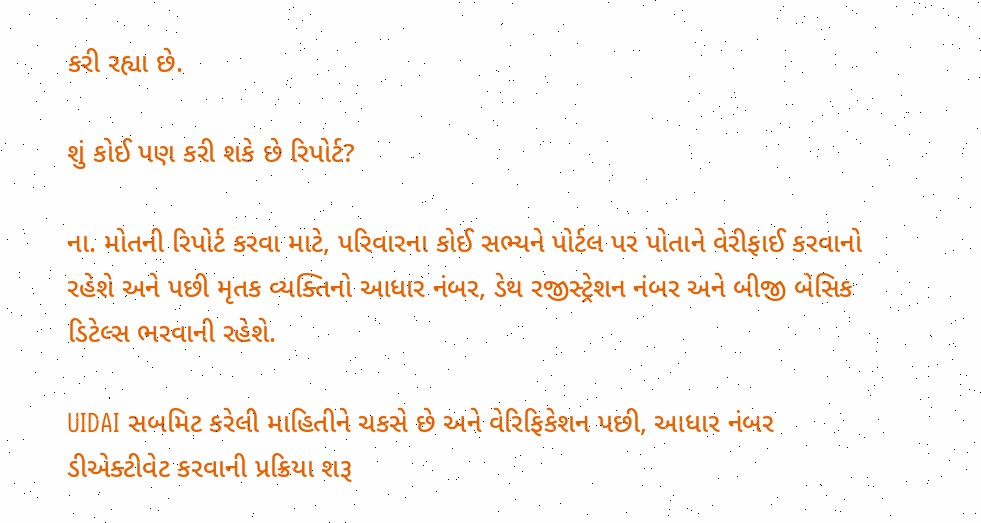કરી રહ્યા છે.

શું કોઈ પણ કરી શકે છે રિપોર્ટ?

ના. મોતની રિપોર્ટ કરવા માટે, પરિવારના કોઈ સભ્યને પોર્ટલ પર પોતાને વેરીફાઈ કરવાનો રહેશે અને પછી મૃતક વ્યક્તિનો આધાર નંબર, ડેથ રજીસ્ટ્રેશન નંબર અને બીજી બેસિક ડિટેલ્સ ભરવાની રહેશે.

UIDAI સબમિટ કરેલી માહિતીને ચકસે છે અને વેરિફિકેશન પછી, આધાર નંબર ડીએક્ટીવેટ કરવાની પ્રક્રિયા શરૂ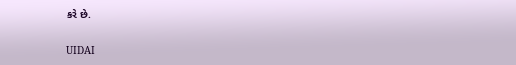કરે છે.

UIDAI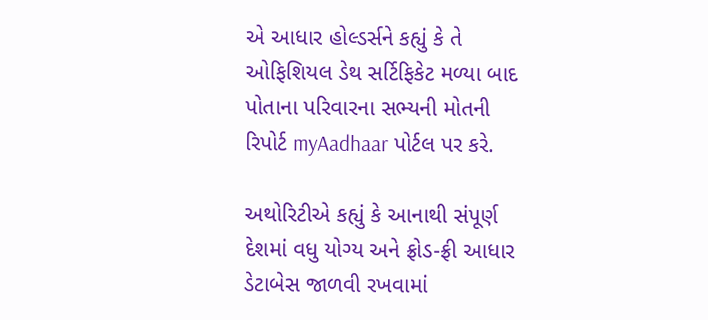એ આધાર હોલ્ડર્સને કહ્યું કે તે ઓફિશિયલ ડેથ સર્ટિફિકેટ મળ્યા બાદ પોતાના પરિવારના સભ્યની મોતની રિપોર્ટ myAadhaar પોર્ટલ પર કરે.

અથોરિટીએ કહ્યું કે આનાથી સંપૂર્ણ દેશમાં વધુ યોગ્ય અને ફ્રોડ-ફ્રી આધાર ડેટાબેસ જાળવી રખવામાં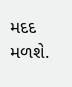મદદ મળશે.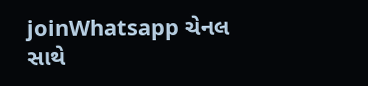joinWhatsapp ચેનલ સાથે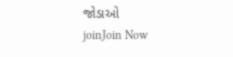જોડાઓ
joinJoin Now